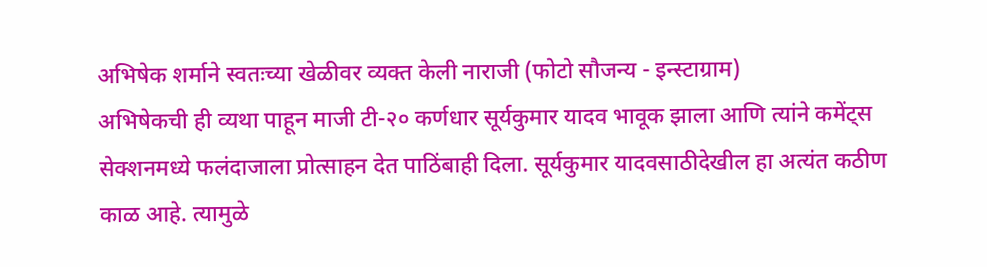अभिषेक शर्माने स्वतःच्या खेळीवर व्यक्त केली नाराजी (फोटो सौजन्य - इन्स्टाग्राम)
अभिषेकची ही व्यथा पाहून माजी टी-२० कर्णधार सूर्यकुमार यादव भावूक झाला आणि त्यांने कमेंट्स सेक्शनमध्ये फलंदाजाला प्रोत्साहन देत पाठिंबाही दिला. सूर्यकुमार यादवसाठीदेखील हा अत्यंत कठीण काळ आहे. त्यामुळे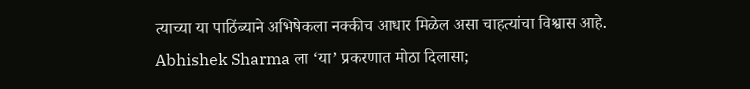त्याच्या या पाठिंब्याने अभिषेकला नक्कीच आधार मिळेल असा चाहत्यांचा विश्वास आहे.
Abhishek Sharma ला ‘या’ प्रकरणात मोठा दिलासा;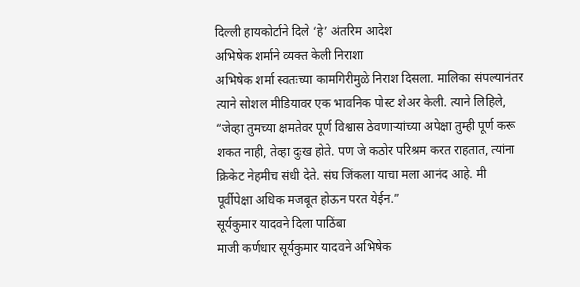दिल्ली हायकोर्टाने दिले ‘हे’ अंतरिम आदेश
अभिषेक शर्माने व्यक्त केली निराशा
अभिषेक शर्मा स्वतःच्या कामगिरीमुळे निराश दिसला. मालिका संपल्यानंतर त्याने सोशल मीडियावर एक भावनिक पोस्ट शेअर केली. त्याने लिहिले, “जेव्हा तुमच्या क्षमतेवर पूर्ण विश्वास ठेवणाऱ्यांच्या अपेक्षा तुम्ही पूर्ण करू शकत नाही, तेव्हा दुःख होते. पण जे कठोर परिश्रम करत राहतात, त्यांना क्रिकेट नेहमीच संधी देते. संघ जिंकला याचा मला आनंद आहे. मी पूर्वीपेक्षा अधिक मजबूत होऊन परत येईन.”
सूर्यकुमार यादवने दिला पाठिंबा
माजी कर्णधार सूर्यकुमार यादवने अभिषेक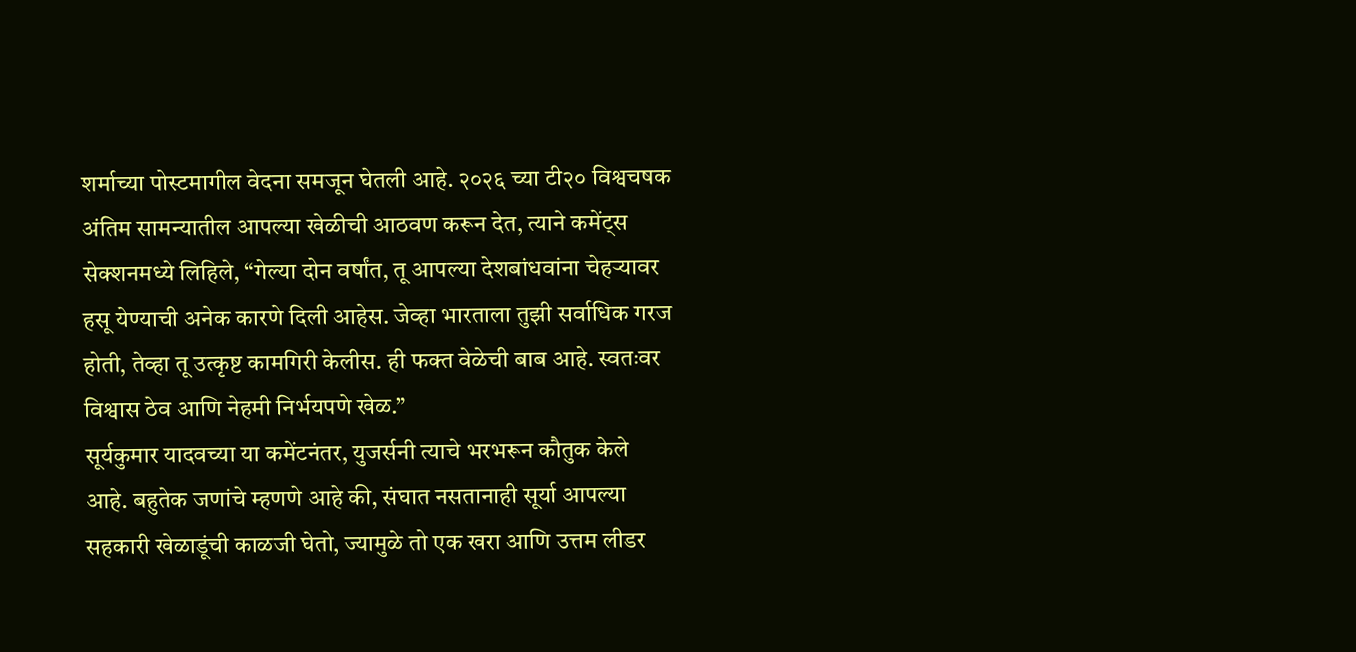शर्माच्या पोस्टमागील वेदना समजून घेतली आहे. २०२६ च्या टी२० विश्वचषक अंतिम सामन्यातील आपल्या खेळीची आठवण करून देत, त्याने कमेंट्स सेक्शनमध्ये लिहिले, “गेल्या दोन वर्षांत, तू आपल्या देशबांधवांना चेहऱ्यावर हसू येण्याची अनेक कारणे दिली आहेस. जेव्हा भारताला तुझी सर्वाधिक गरज होती, तेव्हा तू उत्कृष्ट कामगिरी केलीस. ही फक्त वेळेची बाब आहे. स्वतःवर विश्वास ठेव आणि नेहमी निर्भयपणे खेळ.”
सूर्यकुमार यादवच्या या कमेंटनंतर, युजर्सनी त्याचे भरभरून कौतुक केले आहे. बहुतेक जणांचे म्हणणे आहे की, संघात नसतानाही सूर्या आपल्या सहकारी खेळाडूंची काळजी घेतो, ज्यामुळे तो एक खरा आणि उत्तम लीडर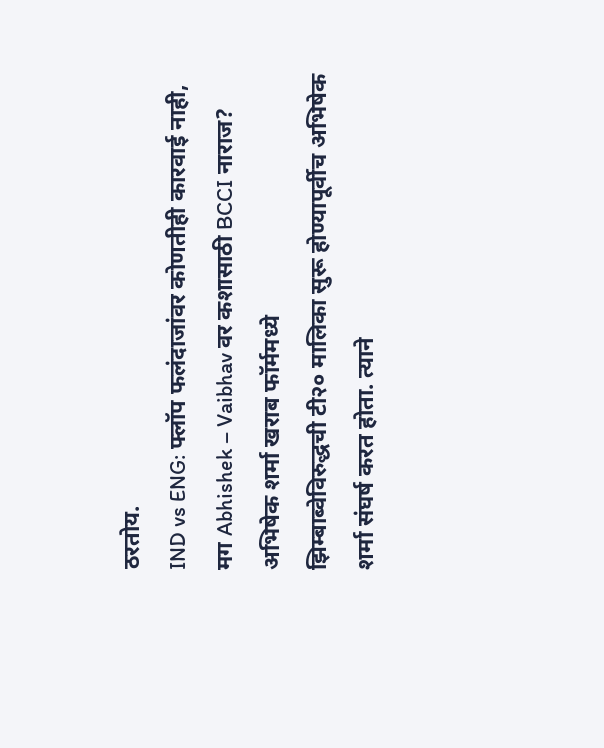ठरतोय.
IND vs ENG: फ्लॉप फलंदाजांवर कोणतीही कारवाई नाही, मग Abhishek – Vaibhav वर कशासाठी BCCI नाराज?
अभिषेक शर्मा खराब फॉर्ममध्ये
झिम्बाब्वेविरुद्धची टी२० मालिका सुरू होण्यापूर्वीच अभिषेक शर्मा संघर्ष करत होता. त्याने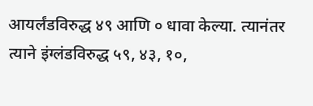आयर्लंडविरुद्ध ४९ आणि ० धावा केल्या. त्यानंतर त्याने इंग्लंडविरुद्ध ५९, ४३, १०,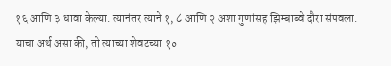१६ आणि ३ धावा केल्या. त्यानंतर त्याने १, ८ आणि २ अशा गुणांसह झिम्बाब्वे दौरा संपवला. याचा अर्थ असा की, तो त्याच्या शेवटच्या १०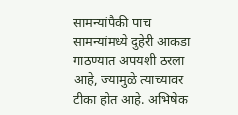सामन्यांपैकी पाच सामन्यांमध्ये दुहेरी आकडा गाठण्यात अपयशी ठरला आहे, ज्यामुळे त्याच्यावर टीका होत आहे. अभिषेक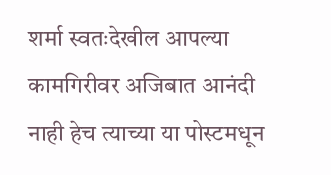शर्मा स्वतःदेखील आपल्या कामगिरीवर अजिबात आनंदी नाही हेच त्याच्या या पोस्टमधून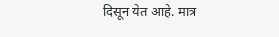दिसून येत आहे. मात्र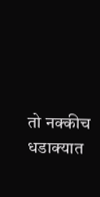तो नक्कीच धडाक्यात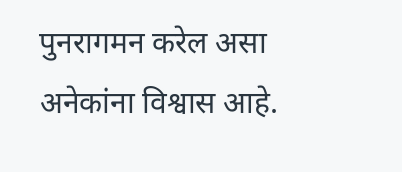पुनरागमन करेल असा अनेकांना विश्वास आहे.